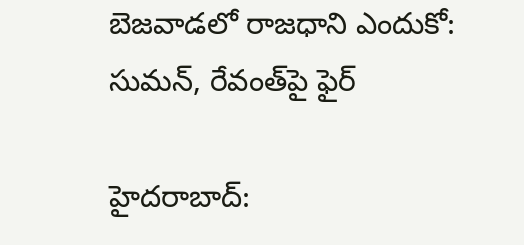బెజవాడలో రాజధాని ఎందుకో: సుమన్, రేవంత్‌పై ఫైర్

హైదరాబాద్: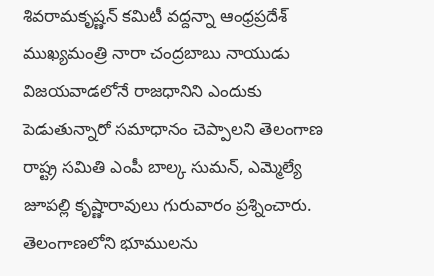శివరామకృష్ణన్ కమిటీ వద్దన్నా ఆంధ్రప్రదేశ్ ముఖ్యమంత్రి నారా చంద్రబాబు నాయుడు విజయవాడలోనే రాజధానిని ఎందుకు పెడుతున్నారో సమాధానం చెప్పాలని తెలంగాణ రాష్ట్ర సమితి ఎంపీ బాల్క సుమన్, ఎమ్మెల్యే జూపల్లి కృష్ణారావులు గురువారం ప్రశ్నించారు. తెలంగాణలోని భూములను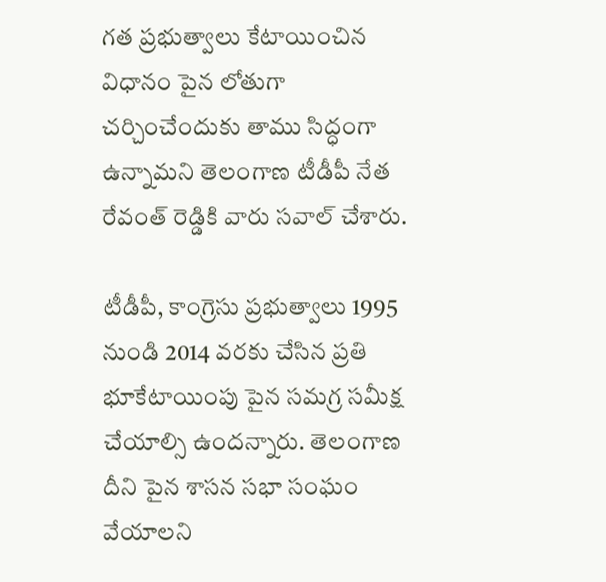గత ప్రభుత్వాలు కేటాయించిన విధానం పైన లోతుగా చర్చించేందుకు తాము సిద్ధంగా ఉన్నామని తెలంగాణ టీడీపీ నేత రేవంత్ రెడ్డికి వారు సవాల్ చేశారు.

టీడీపీ, కాంగ్రెసు ప్రభుత్వాలు 1995 నుండి 2014 వరకు చేసిన ప్రతి భూకేటాయింపు పైన సమగ్ర సమీక్ష చేయాల్సి ఉందన్నారు. తెలంగాణ దీని పైన శాసన సభా సంఘం వేయాలని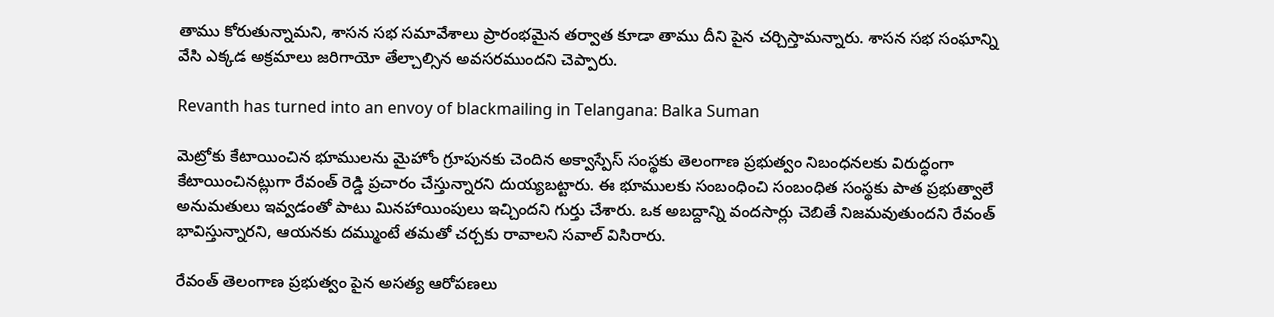తాము కోరుతున్నామని, శాసన సభ సమావేశాలు ప్రారంభమైన తర్వాత కూడా తాము దీని పైన చర్చిస్తామన్నారు. శాసన సభ సంఘాన్ని వేసి ఎక్కడ అక్రమాలు జరిగాయో తేల్చాల్సిన అవసరముందని చెప్పారు.

Revanth has turned into an envoy of blackmailing in Telangana: Balka Suman

మెట్రోకు కేటాయించిన భూములను మైహోం గ్రూపునకు చెందిన అక్వాస్పేస్ సంస్థకు తెలంగాణ ప్రభుత్వం నిబంధనలకు విరుద్ధంగా కేటాయించినట్లుగా రేవంత్ రెడ్డి ప్రచారం చేస్తున్నారని దుయ్యబట్టారు. ఈ భూములకు సంబంధించి సంబంధిత సంస్థకు పాత ప్రభుత్వాలే అనుమతులు ఇవ్వడంతో పాటు మినహాయింపులు ఇచ్చిందని గుర్తు చేశారు. ఒక అబద్దాన్ని వందసార్లు చెబితే నిజమవుతుందని రేవంత్ భావిస్తున్నారని, ఆయనకు దమ్ముంటే తమతో చర్చకు రావాలని సవాల్ విసిరారు.

రేవంత్ తెలంగాణ ప్రభుత్వం పైన అసత్య ఆరోపణలు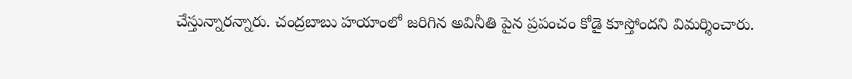చేస్తున్నారన్నారు. చంద్రబాబు హయాంలో జరిగిన అవినీతి పైన ప్రపంచం కోడై కూస్తోందని విమర్శించారు.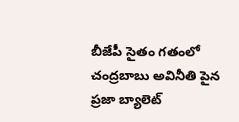బీజేపీ సైతం గతంలో చంద్రబాబు అవినీతి పైన ప్రజా బ్యాలెట్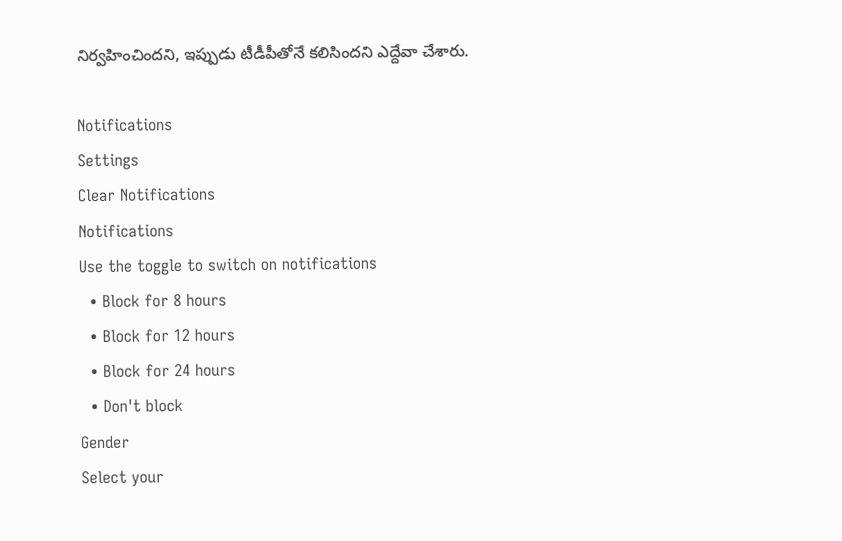నిర్వహించిందని, ఇప్పుడు టీడీపీతోనే కలిసిందని ఎద్దేవా చేశారు.

Notifications
Settings
Clear Notifications
Notifications
Use the toggle to switch on notifications
  • Block for 8 hours
  • Block for 12 hours
  • Block for 24 hours
  • Don't block
Gender
Select your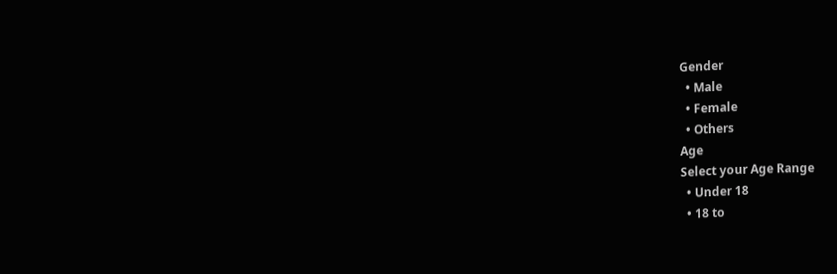Gender
  • Male
  • Female
  • Others
Age
Select your Age Range
  • Under 18
  • 18 to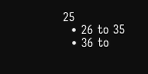25
  • 26 to 35
  • 36 to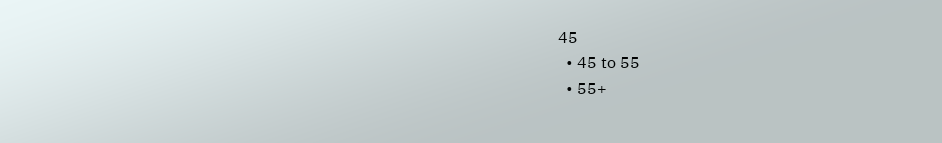45
  • 45 to 55
  • 55+